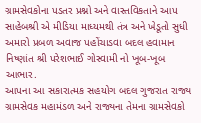ગ્રામસેવકોના પડતર પ્રશ્નો અને વાસ્તવિકતાને આપ સાહેબશ્રી એ મીડિયા માધ્યમથી તંત્ર અને ખેડૂતો સુધી અમારો પ્રબળ અવાજ પહોંચાડવા બદલ હવામાન નિષ્ણાંત શ્રી પરેશભાઈ ગોસ્વામી નો ખૂબ-ખૂબ આભાર.
આપના આ સકારાત્મક સહયોગ બદલ ગુજરાત રાજ્ય ગ્રામસેવક મહામંડળ અને રાજ્યના તેમના ગ્રામસેવકો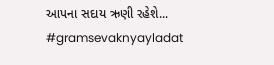આપના સદાય ઋણી રહેશે...
#gramsevaknyayladat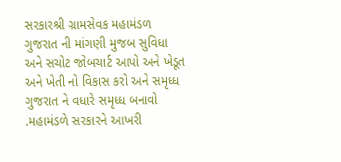સરકારશ્રી ગ્રામસેવક મહામંડળ ગુજરાત ની માંગણી મુજબ સુવિધા અને સચોટ જોબચાર્ટ આપો અને ખેડૂત અને ખેતી નો વિકાસ કરો અને સમૃધ્ધ ગુજરાત ને વધારે સમૃધ્ધ બનાવો .મહામંડળે સરકારને આખરી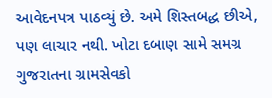આવેદનપત્ર પાઠવ્યું છે. અમે શિસ્તબદ્ધ છીએ, પણ લાચાર નથી. ખોટા દબાણ સામે સમગ્ર ગુજરાતના ગ્રામસેવકો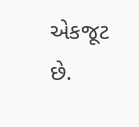એકજૂટ છે.